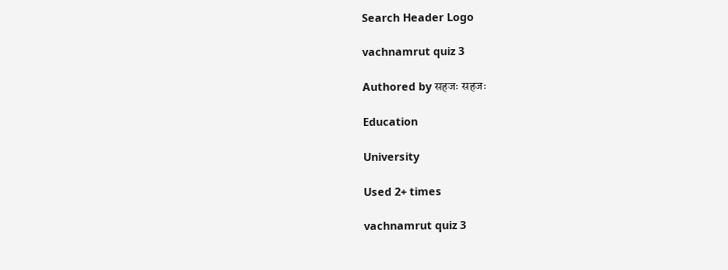Search Header Logo

vachnamrut quiz 3

Authored by सहजः सहजः

Education

University

Used 2+ times

vachnamrut quiz 3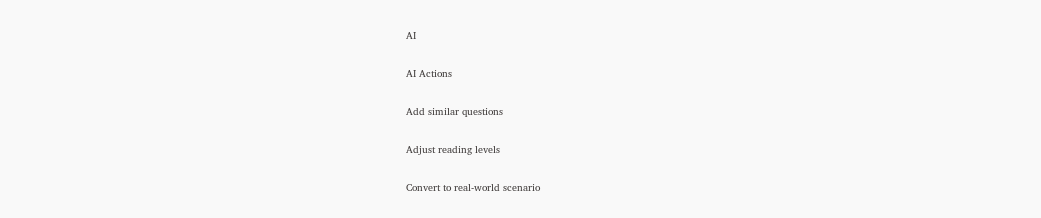AI

AI Actions

Add similar questions

Adjust reading levels

Convert to real-world scenario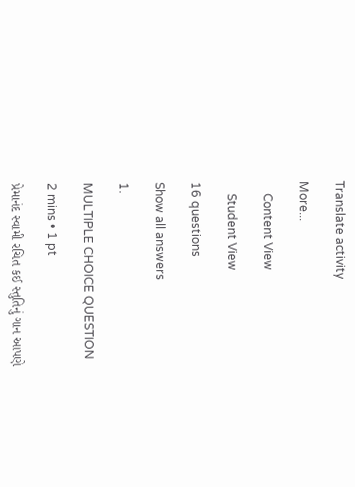Translate activity

More...

    Content View

    Student View

16 questions

Show all answers

1.

MULTIPLE CHOICE QUESTION

2 mins • 1 pt

પ્રેમાનંદ સ્વામી રચિત કઈ સ્તુતિનું ગાન આપણે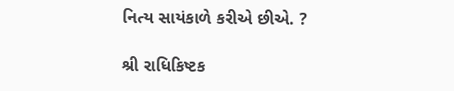નિત્ય સાયંકાળે કરીએ છીએ. ?

શ્રી રાધિકિષ્ટક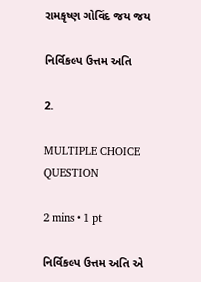રામકૃષ્ણ ગોવિંદ જય જય

નિર્વિકલ્પ ઉત્તમ અતિ

2.

MULTIPLE CHOICE QUESTION

2 mins • 1 pt

નિર્વિકલ્પ ઉત્તમ અતિ એ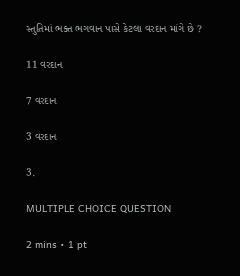સ્તુતિમાં ભક્ત ભગવાન પાસે કેટલા વરદાન માંગે છે ?

11 વરદાન

7 વરદાન

3 વરદાન

3.

MULTIPLE CHOICE QUESTION

2 mins • 1 pt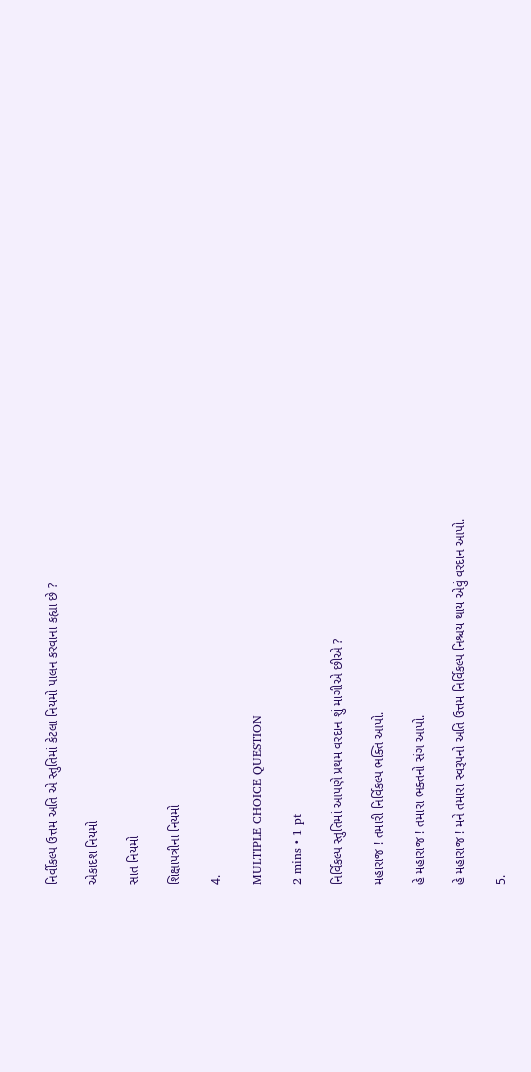નિર્વીકલ્પ ઉત્તમ અતિ એ સ્તુતિમાં કેટલા નિયમો પાલન કરવાના કહ્યા છે ?

એકાદશ નિયમો

સાત નિયમો

શિક્ષાપત્રીના નિયમો

4.

MULTIPLE CHOICE QUESTION

2 mins • 1 pt

નિર્વિકલ્પ સ્તુતિમાં આપણે પ્રથમ વરદાન શું માગીએ છીએ ?

મહારાજ ! તમારી નિર્વિકલ્પ ભક્તિ આપો.

હે મહારાજ ! તમારા ભક્તનો સંગ આપો.

હે મહારાજ ! મને તમારા સ્વરૂપનો અતિ ઉત્તમ નિર્વિકલ્પ નિશ્ચય થાય એવું વરદાન આપો.

5.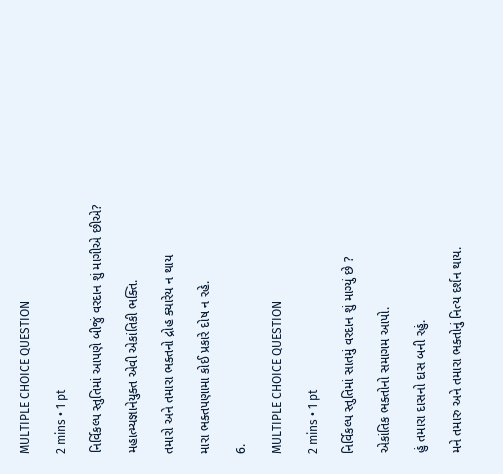MULTIPLE CHOICE QUESTION

2 mins • 1 pt

નિર્વિકલ્પ સ્તુતિમાં આપણે બીજું વરદાન શું માગીએ છીએ?

મહાત્મ્યજ્ઞાનેયુક્ત એવી એકાંતિકી ભક્તિ.

તમારો અને તમારા ભક્તનો દ્રોહ ક્યારેય ન થાય

મારા ભક્તપણામા કોઈ પ્રકારે દોષ ન રહે.

6.

MULTIPLE CHOICE QUESTION

2 mins • 1 pt

નિર્વિકલ્પ સ્તુતિમાં સાતમું વરદાન શું માગ્યું છે ?

એકાંતિક ભક્તોનો સમાગમ આપો.

હું તમારા દાસનો દાસ બની રહું.

મને તમારુ અને તમારા ભક્તોનું નિત્ય દર્શન થાય.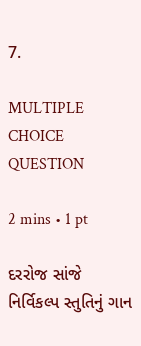7.

MULTIPLE CHOICE QUESTION

2 mins • 1 pt

દરરોજ સાંજે નિર્વિકલ્પ સ્તુતિનું ગાન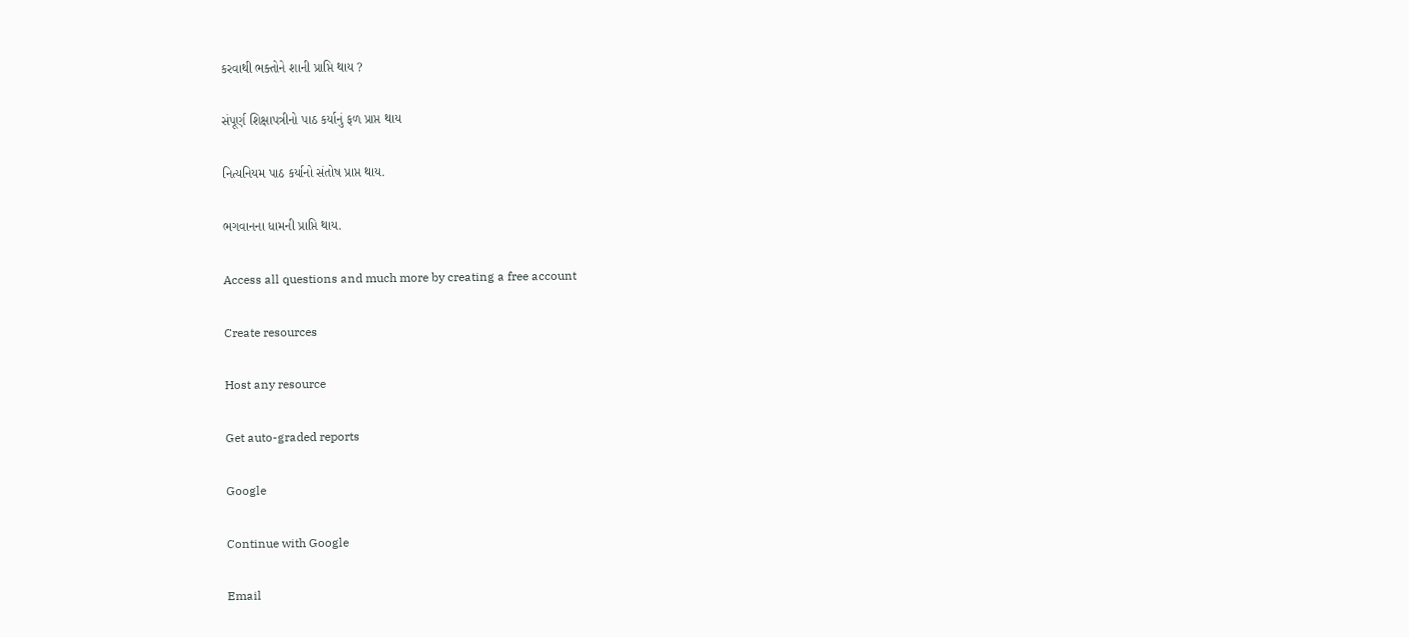કરવાથી ભક્તોને શાની પ્રાપ્તિ થાય ?

સંપૂર્ણ શિક્ષાપત્રીનો પાઠ કર્યાનું ફળ પ્રાપ્ત થાય

નિત્યનિયમ પાઠ કર્યાનો સંતોષ પ્રાપ્ત થાય.

ભગવાનના ધામની પ્રાપ્તિ થાય.

Access all questions and much more by creating a free account

Create resources

Host any resource

Get auto-graded reports

Google

Continue with Google

Email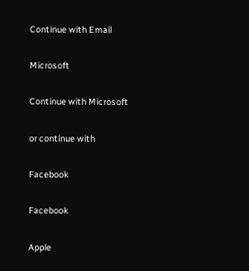Continue with Email

Microsoft

Continue with Microsoft

or continue with

Facebook

Facebook

Apple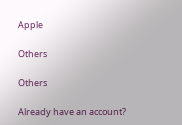Apple

Others

Others

Already have an account?